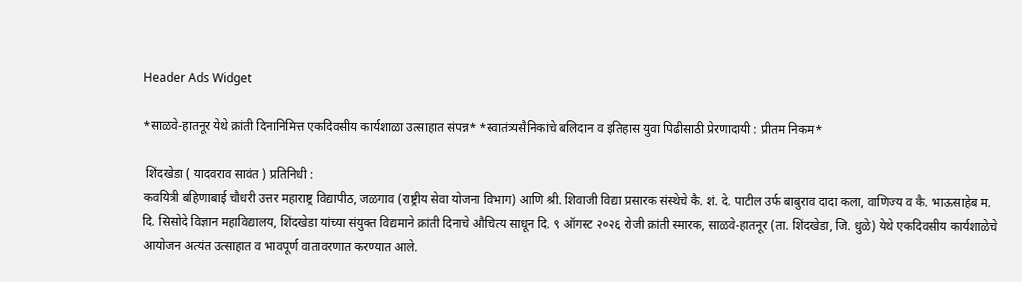Header Ads Widget

*साळवे-हातनूर येथे क्रांती दिनानिमित्त एकदिवसीय कार्यशाळा उत्साहात संपन्न* *स्वातंत्र्यसैनिकांचे बलिदान व इतिहास युवा पिढीसाठी प्रेरणादायी : प्रीतम निकम*

 शिंदखेडा ( यादवराव सावंत ) प्रतिनिधी :
कवयित्री बहिणाबाई चौधरी उत्तर महाराष्ट्र विद्यापीठ, जळगाव (राष्ट्रीय सेवा योजना विभाग) आणि श्री. शिवाजी विद्या प्रसारक संस्थेचे कै. शं. दे. पाटील उर्फ बाबुराव दादा कला, वाणिज्य व कै. भाऊसाहेब म. दि. सिसोदे विज्ञान महाविद्यालय, शिंदखेडा यांच्या संयुक्त विद्यमाने क्रांती दिनाचे औचित्य साधून दि. ९ ऑगस्ट २०२६ रोजी क्रांती स्मारक, साळवे-हातनूर (ता. शिंदखेडा, जि. धुळे) येथे एकदिवसीय कार्यशाळेचे आयोजन अत्यंत उत्साहात व भावपूर्ण वातावरणात करण्यात आले.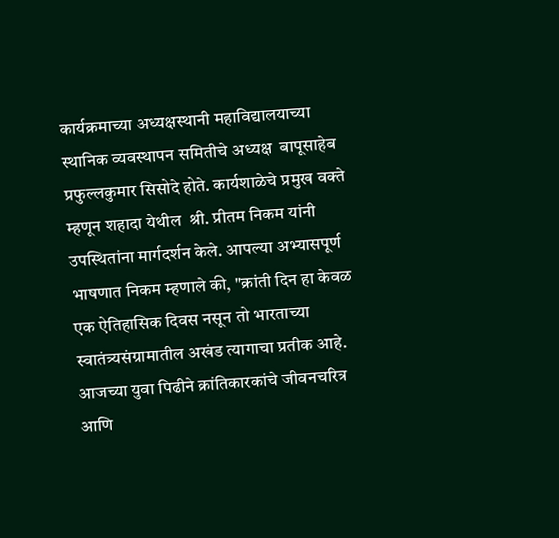कार्यक्रमाच्या अध्यक्षस्थानी महाविद्यालयाच्या स्थानिक व्यवस्थापन समितीचे अध्यक्ष  बापूसाहेब प्रफुल्लकुमार सिसोदे होते. कार्यशाळेचे प्रमुख वक्ते म्हणून शहादा येथील  श्री. प्रीतम निकम यांनी उपस्थितांना मार्गदर्शन केले. आपल्या अभ्यासपूर्ण भाषणात निकम म्हणाले की, "क्रांती दिन हा केवळ एक ऐतिहासिक दिवस नसून तो भारताच्या स्वातंत्र्यसंग्रामातील अखंड त्यागाचा प्रतीक आहे. आजच्या युवा पिढीने क्रांतिकारकांचे जीवनचरित्र आणि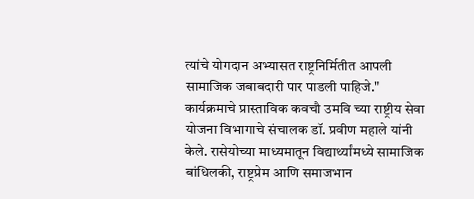त्यांचे योगदान अभ्यासत राष्ट्रनिर्मितीत आपली सामाजिक जबाबदारी पार पाडली पाहिजे."
कार्यक्रमाचे प्रास्ताविक कवचौ उमवि च्या राष्ट्रीय सेवा योजना विभागाचे संचालक डॉ. प्रवीण महाले यांनी केले. रासेयोच्या माध्यमातून विद्यार्थ्यांमध्ये सामाजिक बांधिलकी, राष्ट्रप्रेम आणि समाजभान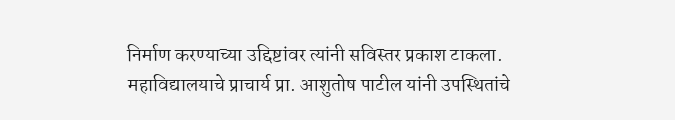निर्माण करण्याच्या उद्दिष्टांवर त्यांनी सविस्तर प्रकाश टाकला. महाविद्यालयाचे प्राचार्य प्रा. आशुतोष पाटील यांनी उपस्थितांचे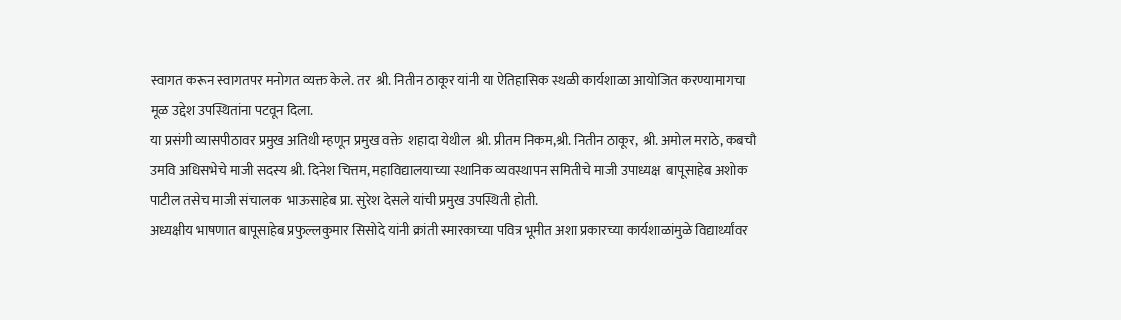स्वागत करून स्वागतपर मनोगत व्यक्त केले. तर  श्री. नितीन ठाकूर यांनी या ऐतिहासिक स्थळी कार्यशाळा आयोजित करण्यामागचा मूळ उद्देश उपस्थितांना पटवून दिला.
या प्रसंगी व्यासपीठावर प्रमुख अतिथी म्हणून प्रमुख वक्ते  शहादा येथील  श्री. प्रीतम निकम,श्री. नितीन ठाकूर,  श्री. अमोल मराठे, कबचौ उमवि अधिसभेचे माजी सदस्य श्री. दिनेश चित्तम, महाविद्यालयाच्या स्थानिक व्यवस्थापन समितीचे माजी उपाध्यक्ष  बापूसाहेब अशोक पाटील तसेच माजी संचालक  भाऊसाहेब प्रा. सुरेश देसले यांची प्रमुख उपस्थिती होती.
अध्यक्षीय भाषणात बापूसाहेब प्रफुल्लकुमार सिसोदे यांनी क्रांती स्मारकाच्या पवित्र भूमीत अशा प्रकारच्या कार्यशाळांमुळे विद्यार्थ्यांवर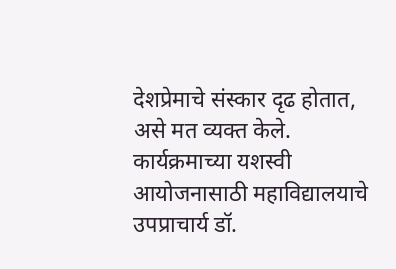देशप्रेमाचे संस्कार दृढ होतात, असे मत व्यक्त केले.
कार्यक्रमाच्या यशस्वी आयोजनासाठी महाविद्यालयाचे उपप्राचार्य डॉ.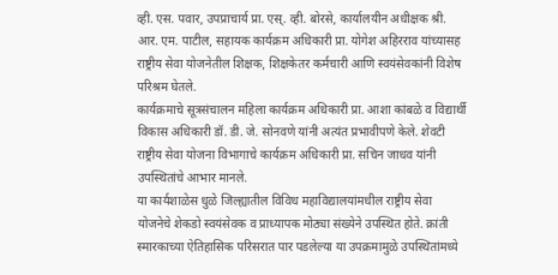व्ही. एस. पवार, उपप्राचार्य प्रा. एस्. व्ही. बोरसे, कार्यालयीन अधीक्षक श्री. आर. एम. पाटील, सहायक कार्यक्रम अधिकारी प्रा. योगेश अहिरराव यांच्यासह राष्ट्रीय सेवा योजनेतील शिक्षक, शिक्षकेतर कर्मचारी आणि स्वयंसेवकांनी विशेष परिश्रम घेतले.
कार्यक्रमाचे सूत्रसंचालन महिला कार्यक्रम अधिकारी प्रा. आशा कांबळे व विद्यार्थी विकास अधिकारी डॉ. डी. जे. सोनवणे यांनी अत्यंत प्रभावीपणे केले. शेवटी राष्ट्रीय सेवा योजना विभागाचे कार्यक्रम अधिकारी प्रा. सचिन जाधव यांनी उपस्थितांचे आभार मानले.
या कार्यशाळेस धुळे जिल्ह्यातील विविध महाविद्यालयांमधील राष्ट्रीय सेवा योजनेचे शेकडो स्वयंसेवक व प्राध्यापक मोठ्या संख्येने उपस्थित होते. क्रांती स्मारकाच्या ऐतिहासिक परिसरात पार पडलेल्या या उपक्रमामुळे उपस्थितांमध्ये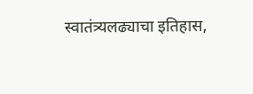स्वातंत्र्यलढ्याचा इतिहास,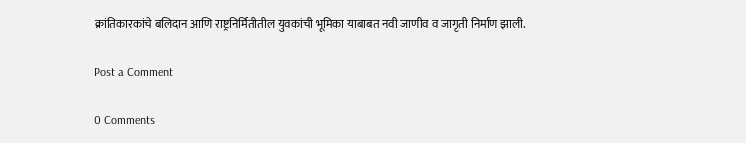क्रांतिकारकांचे बलिदान आणि राष्ट्रनिर्मितीतील युवकांची भूमिका याबाबत नवी जाणीव व जागृती निर्माण झाली.

Post a Comment

0 Comments